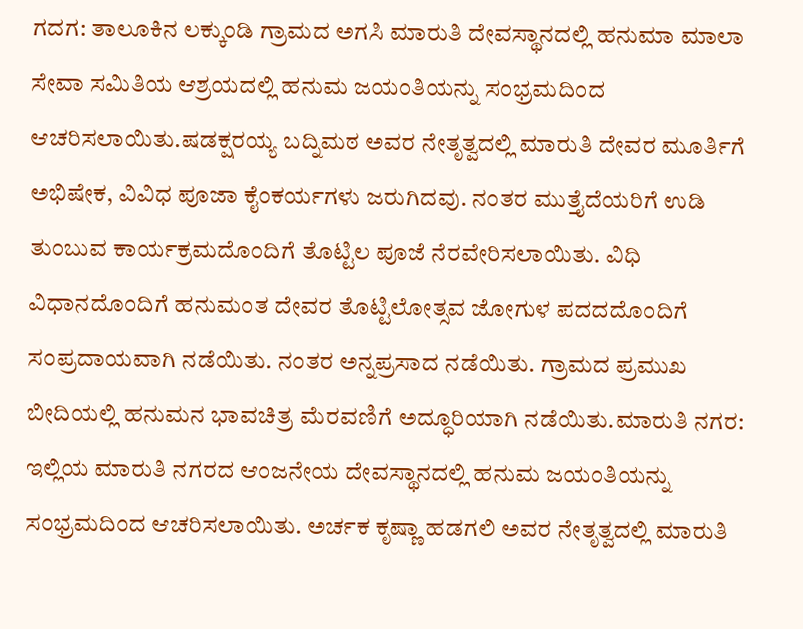ಗದಗ: ತಾಲೂಕಿನ ಲಕ್ಕುಂಡಿ ಗ್ರಾಮದ ಅಗಸಿ ಮಾರುತಿ ದೇವಸ್ಥಾನದಲ್ಲಿ ಹನುಮಾ ಮಾಲಾ ಸೇವಾ ಸಮಿತಿಯ ಆಶ್ರಯದಲ್ಲಿ ಹನುಮ ಜಯಂತಿಯನ್ನು ಸಂಭ್ರಮದಿಂದ ಆಚರಿಸಲಾಯಿತು.ಷಡಕ್ಷರಯ್ಯ ಬದ್ನಿಮಠ ಅವರ ನೇತೃತ್ವದಲ್ಲಿ ಮಾರುತಿ ದೇವರ ಮೂರ್ತಿಗೆ ಅಭಿಷೇಕ, ವಿವಿಧ ಪೂಜಾ ಕೈಂಕರ್ಯಗಳು ಜರುಗಿದವು. ನಂತರ ಮುತ್ತೈದೆಯರಿಗೆ ಉಡಿ ತುಂಬುವ ಕಾರ್ಯಕ್ರಮದೊಂದಿಗೆ ತೊಟ್ಟಿಲ ಪೂಜೆ ನೆರವೇರಿಸಲಾಯಿತು. ವಿಧಿ ವಿಧಾನದೊಂದಿಗೆ ಹನುಮಂತ ದೇವರ ತೊಟ್ಟಿಲೋತ್ಸವ ಜೋಗುಳ ಪದದದೊಂದಿಗೆ ಸಂಪ್ರದಾಯವಾಗಿ ನಡೆಯಿತು. ನಂತರ ಅನ್ನಪ್ರಸಾದ ನಡೆಯಿತು. ಗ್ರಾಮದ ಪ್ರಮುಖ ಬೀದಿಯಲ್ಲಿ ಹನುಮನ ಭಾವಚಿತ್ರ ಮೆರವಣಿಗೆ ಅದ್ಧೂರಿಯಾಗಿ ನಡೆಯಿತು.ಮಾರುತಿ ನಗರ: ಇಲ್ಲಿಯ ಮಾರುತಿ ನಗರದ ಆಂಜನೇಯ ದೇವಸ್ಥಾನದಲ್ಲಿ ಹನುಮ ಜಯಂತಿಯನ್ನು ಸಂಭ್ರಮದಿಂದ ಆಚರಿಸಲಾಯಿತು. ಅರ್ಚಕ ಕೃಷ್ಣಾ ಹಡಗಲಿ ಅವರ ನೇತೃತ್ವದಲ್ಲಿ ಮಾರುತಿ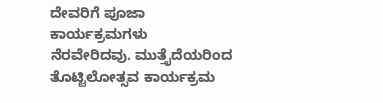ದೇವರಿಗೆ ಪೂಜಾ ಕಾರ್ಯಕ್ರಮಗಳು ನೆರವೇರಿದವು. ಮುತ್ತೈದೆಯರಿಂದ ತೊಟ್ಟಿಲೋತ್ಸವ ಕಾರ್ಯಕ್ರಮ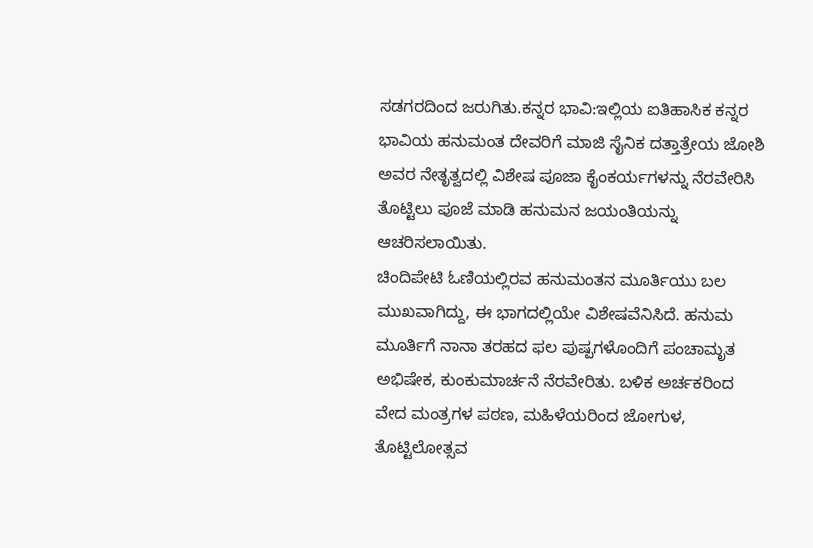ಸಡಗರದಿಂದ ಜರುಗಿತು.ಕನ್ನರ ಭಾವಿ:ಇಲ್ಲಿಯ ಐತಿಹಾಸಿಕ ಕನ್ನರ ಭಾವಿಯ ಹನುಮಂತ ದೇವರಿಗೆ ಮಾಜಿ ಸೈನಿಕ ದತ್ತಾತ್ರೇಯ ಜೋಶಿ ಅವರ ನೇತೃತ್ವದಲ್ಲಿ ವಿಶೇಷ ಪೂಜಾ ಕೈಂಕರ್ಯಗಳನ್ನು ನೆರವೇರಿಸಿ ತೊಟ್ಟಿಲು ಪೂಜೆ ಮಾಡಿ ಹನುಮನ ಜಯಂತಿಯನ್ನು ಆಚರಿಸಲಾಯಿತು.
ಚಿಂದಿಪೇಟಿ ಓಣಿಯಲ್ಲಿರವ ಹನುಮಂತನ ಮೂರ್ತಿಯು ಬಲ ಮುಖವಾಗಿದ್ದು, ಈ ಭಾಗದಲ್ಲಿಯೇ ವಿಶೇಷವೆನಿಸಿದೆ. ಹನುಮ ಮೂರ್ತಿಗೆ ನಾನಾ ತರಹದ ಫಲ ಪುಷ್ಪಗಳೊಂದಿಗೆ ಪಂಚಾಮೃತ ಅಭಿಷೇಕ, ಕುಂಕುಮಾರ್ಚನೆ ನೆರವೇರಿತು. ಬಳಿಕ ಅರ್ಚಕರಿಂದ ವೇದ ಮಂತ್ರಗಳ ಪಠಣ, ಮಹಿಳೆಯರಿಂದ ಜೋಗುಳ, ತೊಟ್ಟಿಲೋತ್ಸವ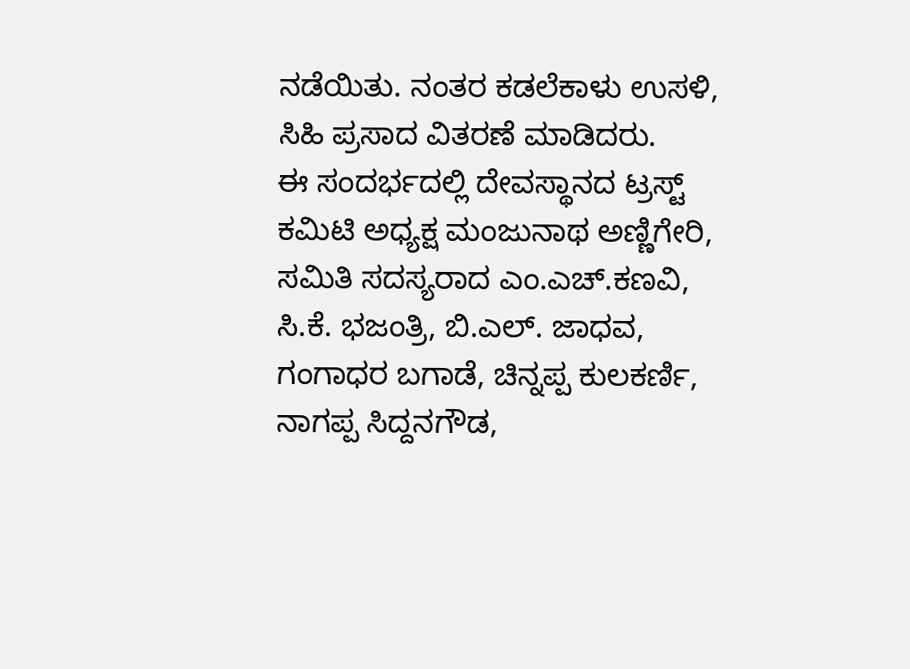ನಡೆಯಿತು. ನಂತರ ಕಡಲೆಕಾಳು ಉಸಳಿ, ಸಿಹಿ ಪ್ರಸಾದ ವಿತರಣೆ ಮಾಡಿದರು.
ಈ ಸಂದರ್ಭದಲ್ಲಿ ದೇವಸ್ಥಾನದ ಟ್ರಸ್ಟ್ ಕಮಿಟಿ ಅಧ್ಯಕ್ಷ ಮಂಜುನಾಥ ಅಣ್ಣಿಗೇರಿ, ಸಮಿತಿ ಸದಸ್ಯರಾದ ಎಂ.ಎಚ್.ಕಣವಿ, ಸಿ.ಕೆ. ಭಜಂತ್ರಿ, ಬಿ.ಎಲ್. ಜಾಧವ, ಗಂಗಾಧರ ಬಗಾಡೆ, ಚಿನ್ನಪ್ಪ ಕುಲಕರ್ಣಿ, ನಾಗಪ್ಪ ಸಿದ್ದನಗೌಡ,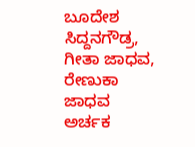ಬೂದೇಶ ಸಿದ್ದನಗೌಡ್ರ, ಗೀತಾ ಜಾಧವ, ರೇಣುಕಾ ಜಾಧವ ಅರ್ಚಕ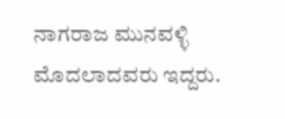ನಾಗರಾಜ ಮುನವಳ್ಳಿ ಮೊದಲಾದವರು ಇದ್ದರು.